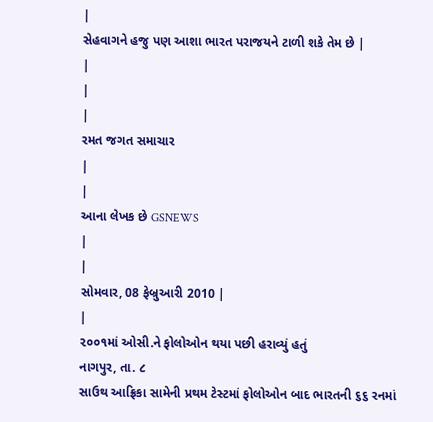|
સેહવાગને હજુ પણ આશા ભારત પરાજયને ટાળી શકે તેમ છે |
|
|
|
રમત જગત સમાચાર
|
|
આના લેખક છે GSNEWS
|
|
સોમવાર, 08 ફેબ્રુઆરી 2010 |
|
૨૦૦૧માં ઓસી.ને ફોલોઓન થયા પછી હરાવ્યું હતું
નાગપુર, તા. ૮
સાઉથ આફ્રિકા સામેની પ્રથમ ટેસ્ટમાં ફોલોઓન બાદ ભારતની ૬૬ રનમાં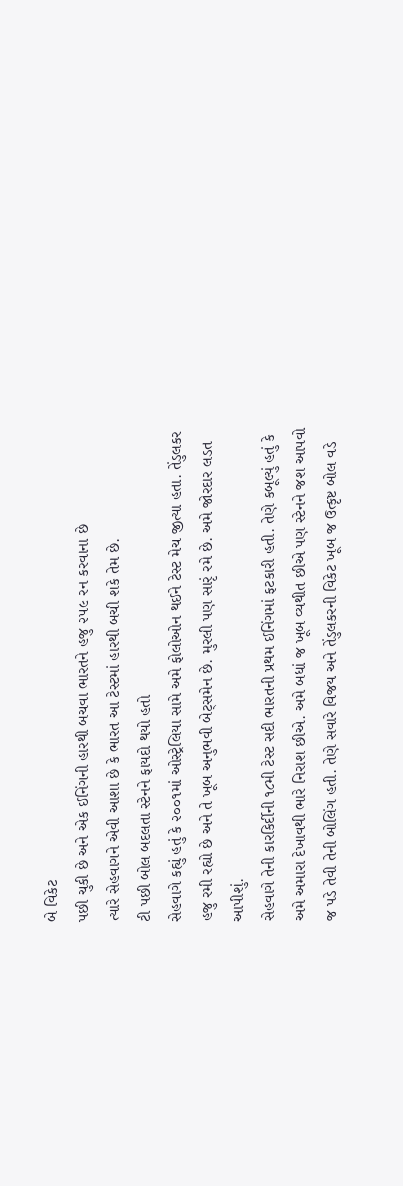બે વિકેટ
પછી ચુકી છે અને એક ઈનિંગની હારથી બચવા ભારતને હજુ ૨૫૯ રન કરવાના છે
ત્યારે સેહવાગને એવી આશા છે કે ભારત આ ટેસ્ટમાં હારથી બચી શકે તેમ છે.
ટી પછી બોલ બદલતા સ્ટેનને ફાયદો થયો હતો
સેહવાગે કહ્યું હતું કે ૨૦૦૧માં ઓસ્ટ્રેલિયા સામે અમે ફોલોઓન થઈને ટેસ્ટ મેચ જીત્યા હતા. તેંડુલકર હજુ રમી રહ્યો છે અને તે ખૂબ અનુભવી બેટ્સમેન છે. મુરલી પણ સારૃં રમે છે. અમે જોરદાર લડત આપીશું.
સેહવાગે તેની કારકિર્દીની ૧૮મી ટેસ્ટ સદી ભારતની પ્રથમ ઈનિંગમાં ફટકારી હતી. તેણે કબૂલ્યું હતું કે અમે અમારા દેખાવથી ભારે નિરાશ છીએ. અમે બધાં જ ખૂબ વ્યથીત છીએ પણ સ્ટેનને જશ આપવો જ પડે તેવી તેની બોલિંગ હતી. તેણે સવારે વિજય અને તેંડુલકરની વિકેટ ખૂબ જ ઉત્કૃષ્ટ બોલ વડે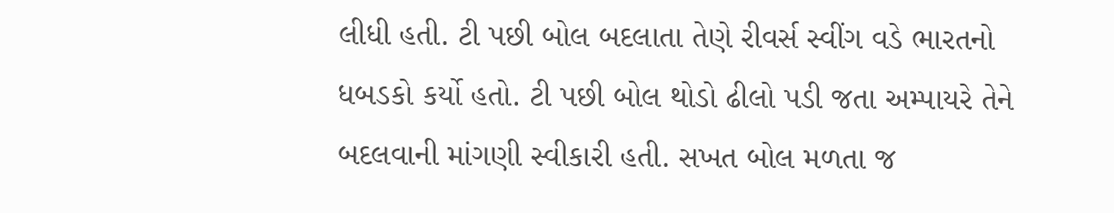લીધી હતી. ટી પછી બોલ બદલાતા તેણે રીવર્સ સ્વીંગ વડે ભારતનો ધબડકો કર્યો હતો. ટી પછી બોલ થોડો ઢીલો પડી જતા અમ્પાયરે તેને બદલવાની માંગણી સ્વીકારી હતી. સખત બોલ મળતા જ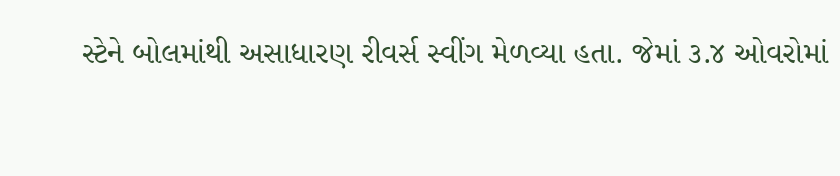સ્ટેને બોલમાંથી અસાધારણ રીવર્સ સ્વીંગ મેળવ્યા હતા. જેમાં ૩.૪ ઓવરોમાં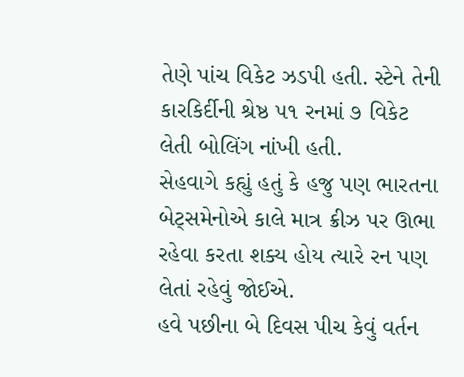તેણે પાંચ વિકેટ ઝડપી હતી. સ્ટેને તેની કારકિર્દીની શ્રેષ્ઠ ૫૧ રનમાં ૭ વિકેટ લેતી બોલિંગ નાંખી હતી.
સેહવાગે કહ્યું હતું કે હજુ પણ ભારતના બેટ્સમેનોએ કાલે માત્ર ક્રીઝ પર ઊભા રહેવા કરતા શક્ય હોય ત્યારે રન પણ લેતાં રહેવું જોઈએ.
હવે પછીના બે દિવસ પીચ કેવું વર્તન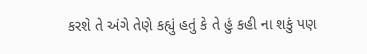કરશે તે અંગે તેણે કહ્યું હતું કે તે હું કહી ના શકું પણ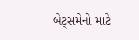બેટ્સમેનો માટે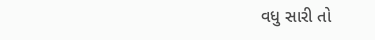વધુ સારી તો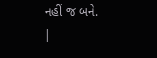નહીં જ બને.
|